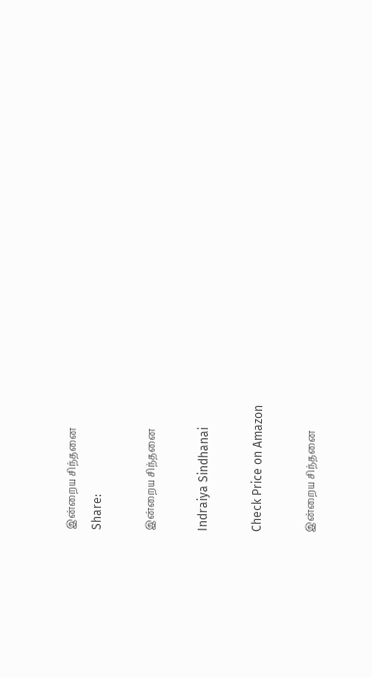இன்றைய சிந்தனை
Share:

இன்றைய சிந்தனை

Indraiya Sindhanai

Check Price on Amazon

இன்றைய சிந்தனை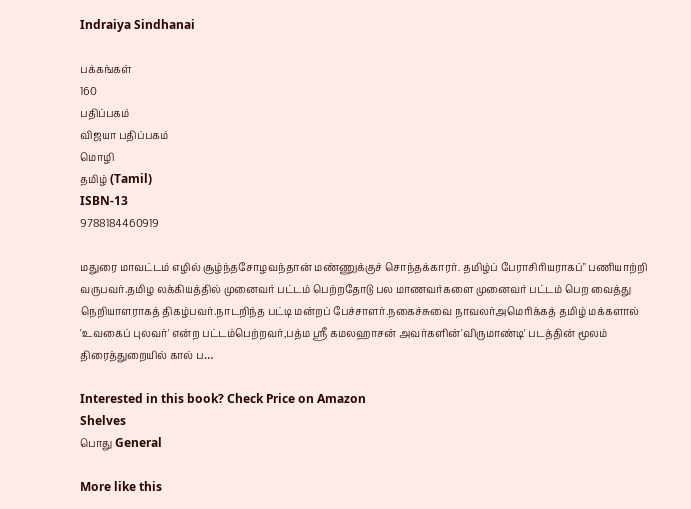Indraiya Sindhanai

பக்கங்கள்
160
பதிப்பகம்
விஜயா பதிப்பகம்
மொழி
தமிழ் (Tamil)
ISBN-13
9788184460919

மதுரை மாவட்டம் எழில் சூழ்ந்தசோழவந்தான் மண்ணுக்குச் சொந்தக்காரர். தமிழ்ப் பேராசிரியராகப்" பணியாற்றி வருபவர்.தமிழ லக்கியத்தில் முனைவர் பட்டம் பெற்றதோடு பல மாணவர்களை முனைவர் பட்டம் பெற வைத்து நெறியாளராகத் திகழ்பவர்.நாடறிந்த பட்டி மன்றப் பேச்சாளர்.நகைச்சுவை நாவலர்அமெரிக்கத் தமிழ் மக்களால் 'உவகைப் புலவர்' என்ற பட்டம்பெற்றவர்,பத்ம ஸ்ரீ கமலஹாசன் அவர்களின்'விருமாண்டி' படத்தின் மூலம் திரைத்துறையில் கால் ப…

Interested in this book? Check Price on Amazon
Shelves
பொது General

More like this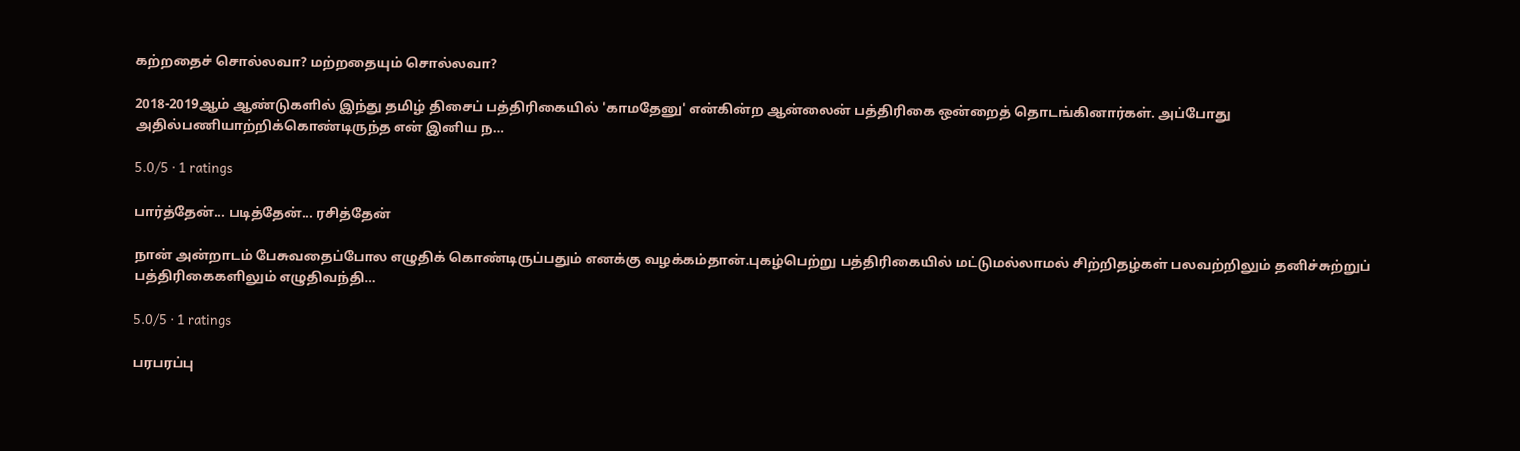கற்றதைச் சொல்லவா? மற்றதையும் சொல்லவா?

2018-2019ஆம் ஆண்டுகளில் இந்து தமிழ் திசைப் பத்திரிகையில் 'காமதேனு' என்கின்ற ஆன்லைன் பத்திரிகை ஒன்றைத் தொடங்கினார்கள். அப்போது அதில்பணியாற்றிக்கொண்டிருந்த என் இனிய ந…

5.0/5 · 1 ratings

பார்த்தேன்... படித்தேன்... ரசித்தேன்

நான் அன்றாடம் பேசுவதைப்போல எழுதிக் கொண்டிருப்பதும் எனக்கு வழக்கம்தான்.புகழ்பெற்று பத்திரிகையில் மட்டுமல்லாமல் சிற்றிதழ்கள் பலவற்றிலும் தனிச்சுற்றுப் பத்திரிகைகளிலும் எழுதிவந்தி…

5.0/5 · 1 ratings

பரபரப்பு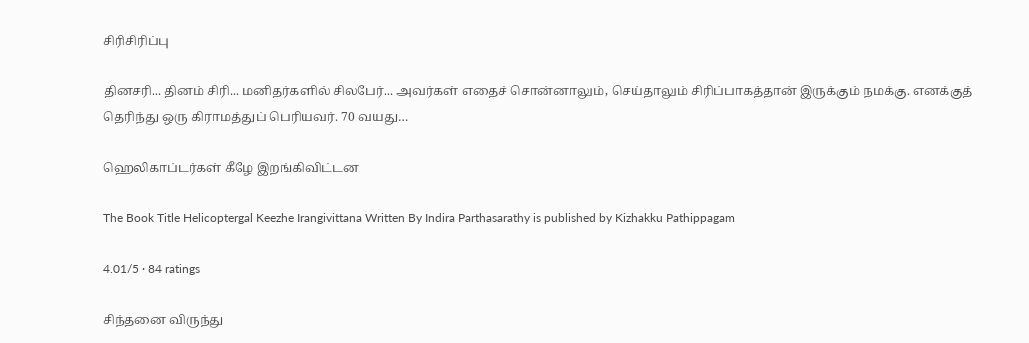சிரிசிரிப்பு

தினசரி... தினம் சிரி... மனிதர்களில் சிலபேர்... அவர்கள் எதைச் சொன்னாலும், செய்தாலும் சிரிப்பாகத்தான் இருக்கும் நமக்கு. எனக்குத் தெரிந்து ஒரு கிராமத்துப் பெரியவர். 70 வயது…

ஹெலிகாப்டர்கள் கீழே இறங்கிவிட்டன

The Book Title Helicoptergal Keezhe Irangivittana Written By Indira Parthasarathy is published by Kizhakku Pathippagam

4.01/5 · 84 ratings

சிந்தனை விருந்து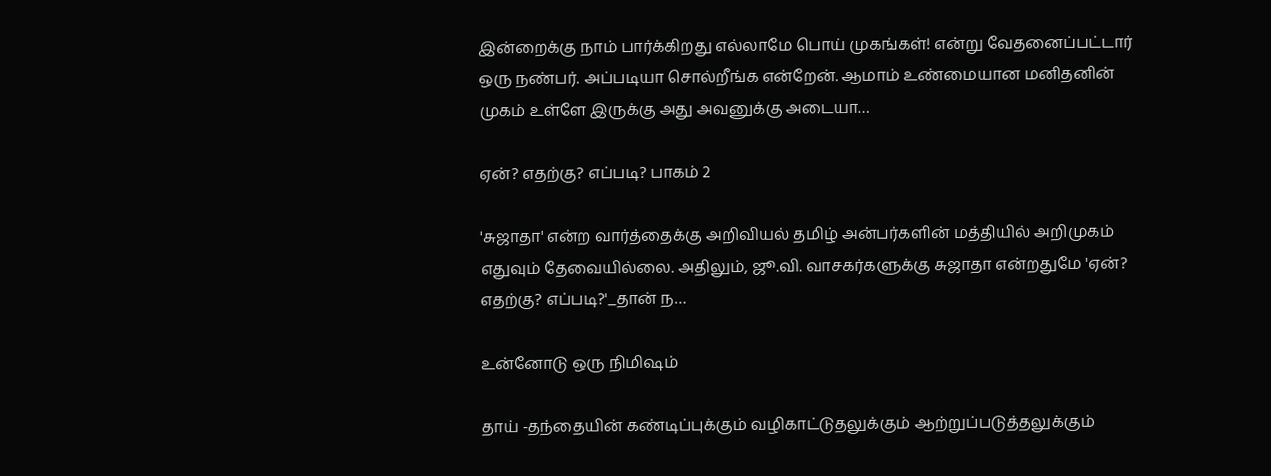இன்றைக்கு நாம் பார்க்கிறது எல்லாமே பொய் முகங்கள்! என்று வேதனைப்பட்டார் ஒரு நண்பர். அப்படியா சொல்றீங்க என்றேன். ஆமாம் உண்மையான மனிதனின் முகம் உள்ளே இருக்கு அது அவனுக்கு அடையா…

ஏன்? எதற்கு? எப்படி? பாகம் 2

'சுஜாதா' என்ற வார்த்தைக்கு அறிவியல் தமிழ் அன்பர்களின் மத்தியில் அறிமுகம் எதுவும் தேவையில்லை. அதிலும், ஜூ.வி. வாசகர்களுக்கு சுஜாதா என்றதுமே 'ஏன்? எதற்கு? எப்படி?'_தான் ந…

உன்னோடு ஒரு நிமிஷம்

தாய் -தந்தையின் கண்டிப்புக்கும் வழிகாட்டுதலுக்கும் ஆற்றுப்படுத்தலுக்கும்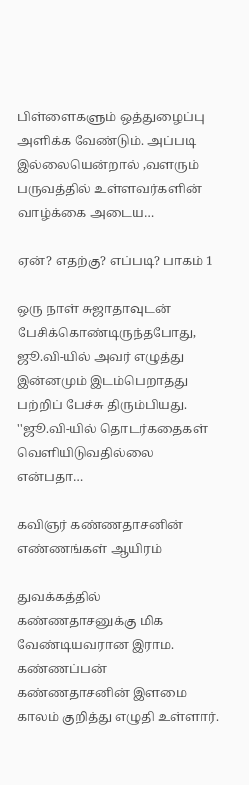பிள்ளைகளும் ஒத்துழைப்பு அளிக்க வேண்டும். அப்படி இல்லையென்றால் ,வளரும் பருவத்தில் உள்ளவர்களின் வாழ்க்கை அடைய…

ஏன்? எதற்கு? எப்படி? பாகம் 1

ஒரு நாள் சுஜாதாவுடன் பேசிக்கொண்டிருந்தபோது, ஜூ.வி‍‍-யில் அவர் எழுத்து இன்னமும் இடம்பெறாதது பற்றிப் பேச்சு திரும்பியது. ''ஜூ.வி-யில் தொடர்கதைகள் வெளியிடுவதில்லை என்பதா…

கவிஞர் கண்ணதாசனின் எண்ணங்கள் ஆயிரம்

துவக்கத்தில் கண்ணதாசனுக்கு மிக வேண்டியவரான இராம. கண்ணப்பன் கண்ணதாசனின் இளமை காலம் குறித்து எழுதி உள்ளார்.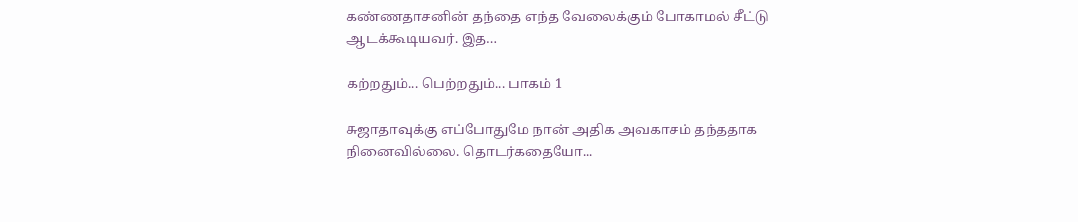கண்ணதாசனின் தந்தை எந்த வேலைக்கும் போகாமல் சீட்டு ஆடக்கூடியவர். இத…

கற்றதும்... பெற்றதும்... பாகம் 1

சுஜாதாவுக்கு எப்போதுமே நான் அதிக அவகாசம் தந்ததாக நினைவில்லை. தொடர்கதையோ...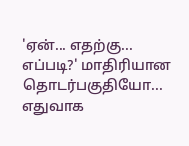'ஏன்... எதற்கு... எப்படி?' மாதிரியான தொடர்பகுதியோ... எதுவாக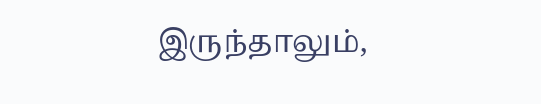இருந்தாலும்,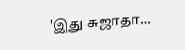'இது சுஜாதா…